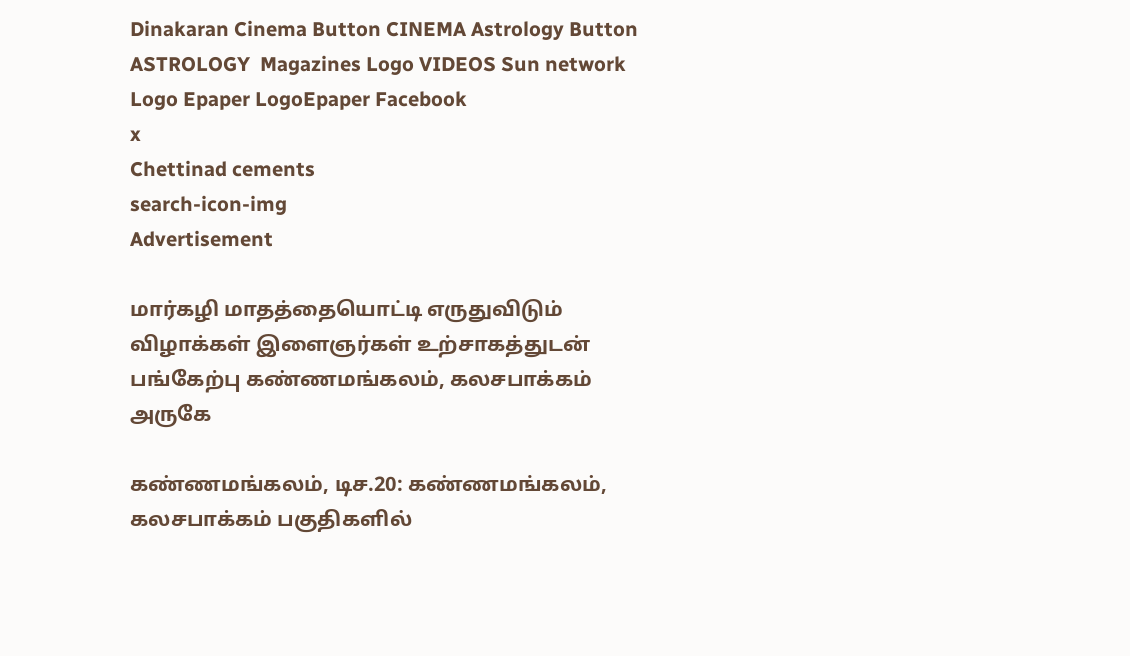Dinakaran Cinema Button CINEMA Astrology Button ASTROLOGY  Magazines Logo VIDEOS Sun network Logo Epaper LogoEpaper Facebook
x
Chettinad cements
search-icon-img
Advertisement

மார்கழி மாதத்தையொட்டி எருதுவிடும் விழாக்கள் இளைஞர்கள் உற்சாகத்துடன் பங்கேற்பு கண்ணமங்கலம், கலசபாக்கம் அருகே

கண்ணமங்கலம், டிச.20: கண்ணமங்கலம், கலசபாக்கம் பகுதிகளில்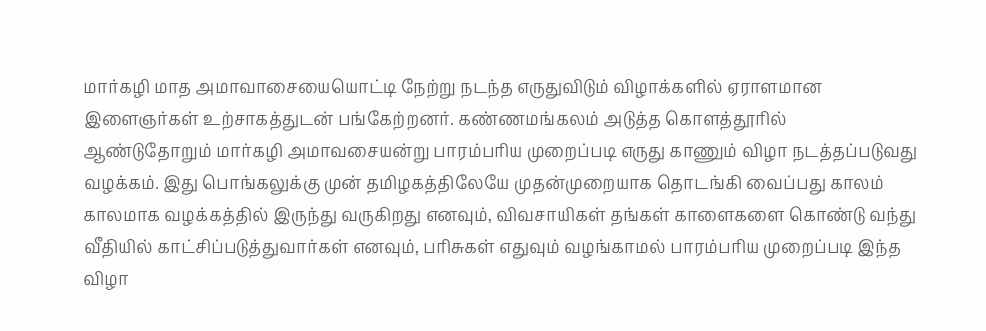மார்கழி மாத அமாவாசையையொட்டி நேற்று நடந்த எருதுவிடும் விழாக்களில் ஏராளமான இளைஞர்கள் உற்சாகத்துடன் பங்கேற்றனர். கண்ணமங்கலம் அடுத்த கொளத்தூரில் ஆண்டுதோறும் மார்கழி அமாவசையன்று பாரம்பரிய முறைப்படி எருது காணும் விழா நடத்தப்படுவது வழக்கம். இது பொங்கலுக்கு முன் தமிழகத்திலேயே முதன்முறையாக தொடங்கி வைப்பது காலம் காலமாக வழக்கத்தில் இருந்து வருகிறது எனவும், விவசாயிகள் தங்கள் காளைகளை கொண்டு வந்து வீதியில் காட்சிப்படுத்துவார்கள் எனவும், பரிசுகள் எதுவும் வழங்காமல் பாரம்பரிய முறைப்படி இந்த விழா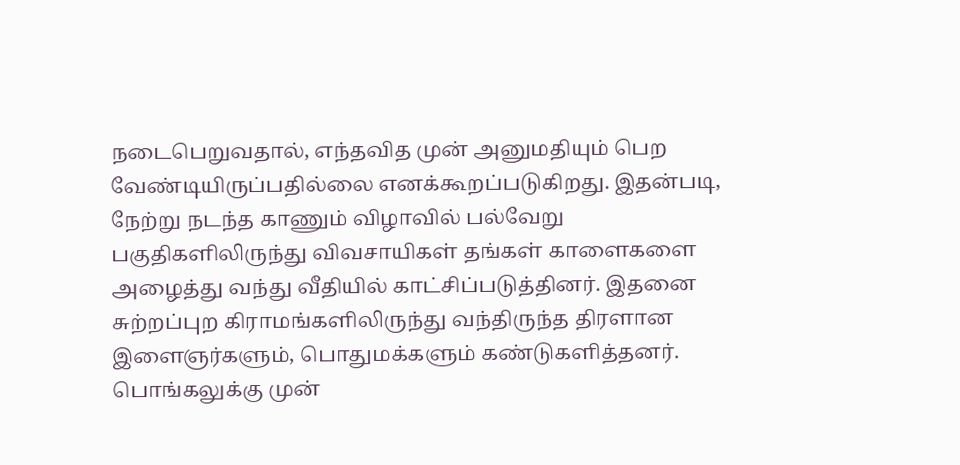நடைபெறுவதால், எந்தவித முன் அனுமதியும் பெற வேண்டியிருப்பதில்லை எனக்கூறப்படுகிறது. இதன்படி, நேற்று நடந்த காணும் விழாவில் பல்வேறு பகுதிகளிலிருந்து விவசாயிகள் தங்கள் காளைகளை அழைத்து வந்து வீதியில் காட்சிப்படுத்தினர். இதனை சுற்றப்புற கிராமங்களிலிருந்து வந்திருந்த திரளான இளைஞர்களும், பொதுமக்களும் கண்டுகளித்தனர். பொங்கலுக்கு முன்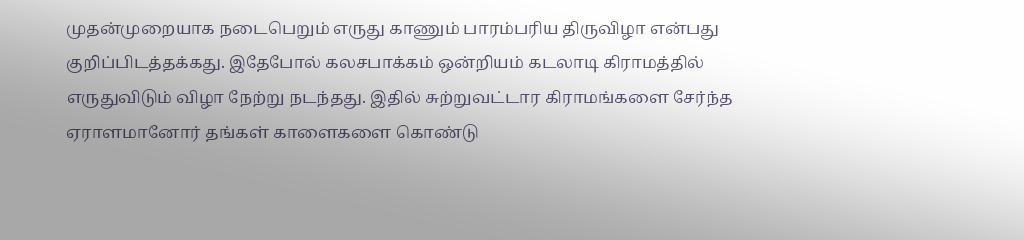முதன்முறையாக நடைபெறும் எருது காணும் பாரம்பரிய திருவிழா என்பது குறிப்பிடத்தக்கது. இதேபோல் கலசபாக்கம் ஒன்றியம் கடலாடி கிராமத்தில் எருதுவிடும் விழா நேற்று நடந்தது. இதில் சுற்றுவட்டார கிராமங்களை சேர்ந்த ஏராளமானோர் தங்கள் காளைகளை கொண்டு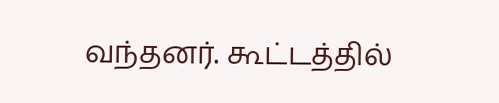வந்தனர். கூட்டத்தில்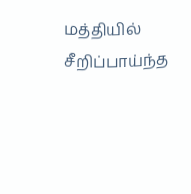மத்தியில் சீறிப்பாய்ந்த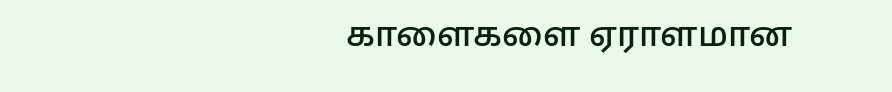காளைகளை ஏராளமான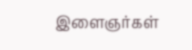இளைஞர்கள்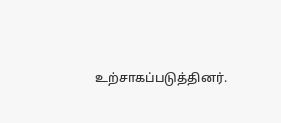உற்சாகப்படுத்தினர்.